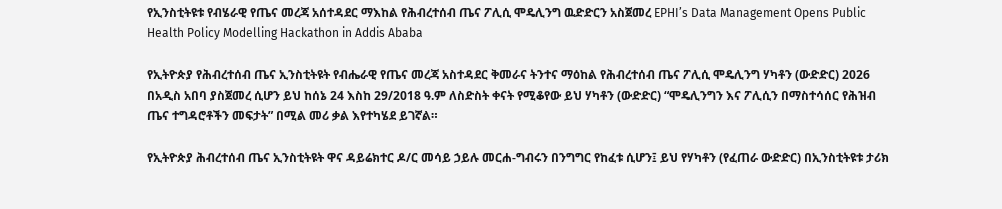የኢንስቲትዩቱ የብሄራዊ የጤና መረጃ አሰተዳደር ማእከል የሕብረተሰብ ጤና ፖሊሲ ሞዴሊንግ ዉድድርን አስጀመረ EPHI’s Data Management Opens Public Health Policy Modelling Hackathon in Addis Ababa

የኢትዮጵያ የሕብረተሰብ ጤና ኢንስቲትዩት የብሔራዊ የጤና መረጃ አስተዳደር ቅመራና ትንተና ማዕከል የሕብረተሰብ ጤና ፖሊሲ ሞዴሊንግ ሃካቶን (ውድድር) 2026 በአዲስ አበባ ያስጀመረ ሲሆን ይህ ከሰኔ 24 እስከ 29/2018 ዓ.ም ለስድስት ቀናት የሚቆየው ይህ ሃካቶን (ውድድር) “ሞዴሊንግን እና ፖሊሲን በማስተሳሰር የሕዝብ ጤና ተግዳሮቶችን መፍታት” በሚል መሪ ቃል እየተካሄደ ይገኛል።

የኢትዮጵያ ሕብረተሰብ ጤና ኢንስቲትዩት ዋና ዳይሬክተር ዶ/ር መሳይ ኃይሉ መርሐ-ግብሩን በንግግር የከፈቱ ሲሆን፤ ይህ የሃካቶን (የፈጠራ ውድድር) በኢንስቲትዩቱ ታሪክ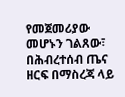የመጀመሪያው መሆኑን ገልጸው፣ በሕብረተሰብ ጤና ዘርፍ በማስረጃ ላይ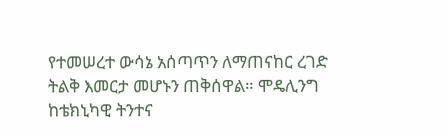የተመሠረተ ውሳኔ አሰጣጥን ለማጠናከር ረገድ ትልቅ እመርታ መሆኑን ጠቅሰዋል። ሞዴሊንግ ከቴክኒካዊ ትንተና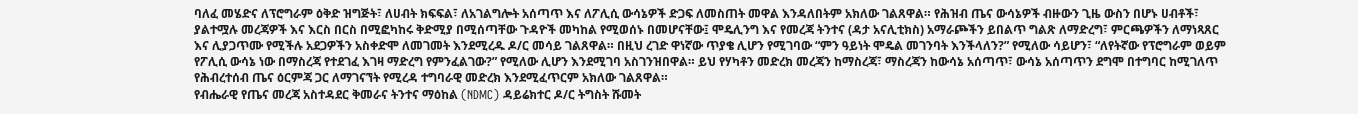ባለፈ መሄድና ለፕሮግራም ዕቅድ ዝግጅት፣ ለሀብት ክፍፍል፣ ለአገልግሎት አሰጣጥ እና ለፖሊሲ ውሳኔዎች ድጋፍ ለመስጠት መዋል እንዳለበትም አክለው ገልጸዋል። የሕዝብ ጤና ውሳኔዎች ብዙውን ጊዜ ውስን በሆኑ ሀብቶች፣ ያልተሟሉ መረጃዎች እና እርስ በርስ በሚፎካከሩ ቅድሚያ በሚሰጣቸው ጉዳዮች መካከል የሚወሰኑ በመሆናቸው፤ ሞዴሊንግ እና የመረጃ ትንተና (ዳታ አናሊቲክስ) አማራጮችን ይበልጥ ግልጽ ለማድረግ፣ ምርጫዎችን ለማነጻጸር እና ሊያጋጥሙ የሚችሉ አደጋዎችን አስቀድሞ ለመገመት እንደሚረዱ ዶ/ር መሳይ ገልጸዋል። በዚህ ረገድ ዋነኛው ጥያቄ ሊሆን የሚገባው “ምን ዓይነት ሞዴል መገንባት እንችላለን?” የሚለው ሳይሆን፣ “ለየትኛው የፕሮግራም ወይም የፖሊሲ ውሳኔ ነው በማስረጃ የተደገፈ እገዛ ማድረግ የምንፈልገው?” የሚለው ሊሆን እንደሚገባ አስገንዝበዋል። ይህ የሃካቶን መድረክ መረጃን ከማስረጃ፣ ማስረጃን ከውሳኔ አሰጣጥ፣ ውሳኔ አሰጣጥን ደግሞ በተግባር ከሚገለጥ የሕብረተሰብ ጤና ዕርምጃ ጋር ለማገናኘት የሚረዳ ተግባራዊ መድረክ እንደሚፈጥርም አክለው ገልጸዋል።
የብሔራዊ የጤና መረጃ አስተዳደር ቅመራና ትንተና ማዕከል (NDMC) ዳይሬክተር ዶ/ር ትግስት ሹመት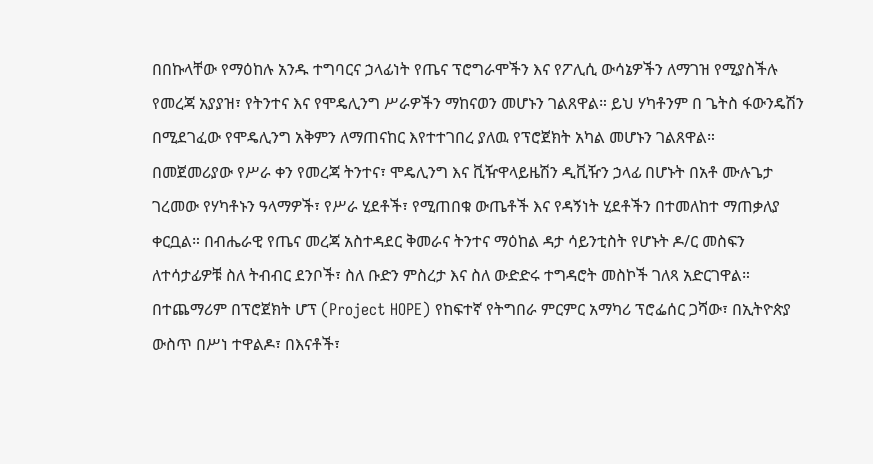በበኩላቸው የማዕከሉ አንዱ ተግባርና ኃላፊነት የጤና ፕሮግራሞችን እና የፖሊሲ ውሳኔዎችን ለማገዝ የሚያስችሉ የመረጃ አያያዝ፣ የትንተና እና የሞዴሊንግ ሥራዎችን ማከናወን መሆኑን ገልጸዋል። ይህ ሃካቶንም በ ጌትስ ፋውንዴሽን በሚደገፈው የሞዴሊንግ አቅምን ለማጠናከር እየተተገበረ ያለዉ የፕሮጀክት አካል መሆኑን ገልጸዋል።
በመጀመሪያው የሥራ ቀን የመረጃ ትንተና፣ ሞዴሊንግ እና ቪዥዋላይዜሽን ዲቪዥን ኃላፊ በሆኑት በአቶ ሙሉጌታ ገረመው የሃካቶኑን ዓላማዎች፣ የሥራ ሂደቶች፣ የሚጠበቁ ውጤቶች እና የዳኝነት ሂደቶችን በተመለከተ ማጠቃለያ ቀርቧል። በብሔራዊ የጤና መረጃ አስተዳደር ቅመራና ትንተና ማዕከል ዳታ ሳይንቲስት የሆኑት ዶ/ር መስፍን ለተሳታፊዎቹ ስለ ትብብር ደንቦች፣ ስለ ቡድን ምስረታ እና ስለ ውድድሩ ተግዳሮት መስኮች ገለጻ አድርገዋል። በተጨማሪም በፕሮጀክት ሆፕ (Project HOPE) የከፍተኛ የትግበራ ምርምር አማካሪ ፕሮፌሰር ጋሻው፣ በኢትዮጵያ ውስጥ በሥነ ተዋልዶ፣ በእናቶች፣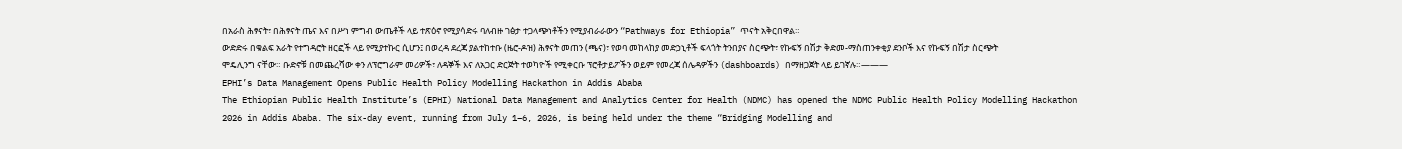በአራስ ሕፃናት፣ በሕፃናት ጤና እና በሥነ ምግብ ውጤቶች ላይ ተጽዕኖ የሚያሳድሩ ባለብዙ ገፅታ ተጋላጭነቶችን የሚያብራራውን “Pathways for Ethiopia” ጥናት አቅርበዋል።
ውድድሩ በቁልፍ አራት የተግዳሮት ዘርፎች ላይ የሚያተኩር ሲሆን፤ በወረዳ ደረጃ ያልተከተቡ (ዜሮ-ዶዝ) ሕፃናት መጠን (ጫና)፣ የወባ መከላከያ መድኃኒቶች ፍላጎት ትንበያና ስርጭት፣ የኩፍኝ በሽታ ቅድመ-ማስጠንቀቂያ ደንቦች እና የኩፍኝ በሽታ ስርጭት ሞዴሊንግ ናቸው። ቡድኖቹ በመጨረሻው ቀን ለፕሮግራም መሪዎች፣ ለዳኞች እና ለአጋር ድርጅት ተወካዮች የሚቀርቡ ፕሮቶታይፖችን ወይም የመረጃ ሰሌዳዎችን (dashboards) በማዘጋጀት ላይ ይገኛሉ።———
EPHI’s Data Management Opens Public Health Policy Modelling Hackathon in Addis Ababa
The Ethiopian Public Health Institute’s (EPHI) National Data Management and Analytics Center for Health (NDMC) has opened the NDMC Public Health Policy Modelling Hackathon 2026 in Addis Ababa. The six-day event, running from July 1–6, 2026, is being held under the theme “Bridging Modelling and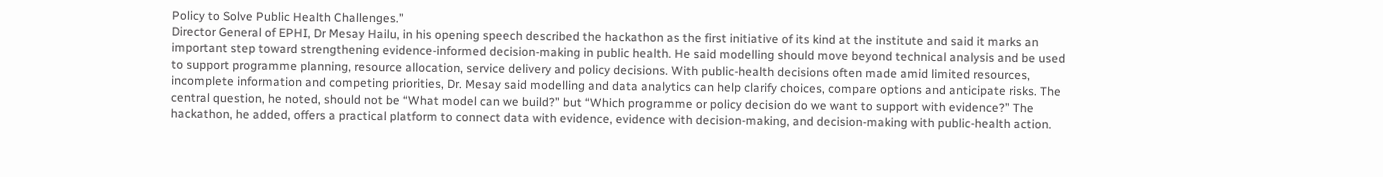Policy to Solve Public Health Challenges.”
Director General of EPHI, Dr Mesay Hailu, in his opening speech described the hackathon as the first initiative of its kind at the institute and said it marks an important step toward strengthening evidence-informed decision-making in public health. He said modelling should move beyond technical analysis and be used to support programme planning, resource allocation, service delivery and policy decisions. With public-health decisions often made amid limited resources, incomplete information and competing priorities, Dr. Mesay said modelling and data analytics can help clarify choices, compare options and anticipate risks. The central question, he noted, should not be “What model can we build?” but “Which programme or policy decision do we want to support with evidence?” The hackathon, he added, offers a practical platform to connect data with evidence, evidence with decision-making, and decision-making with public-health action.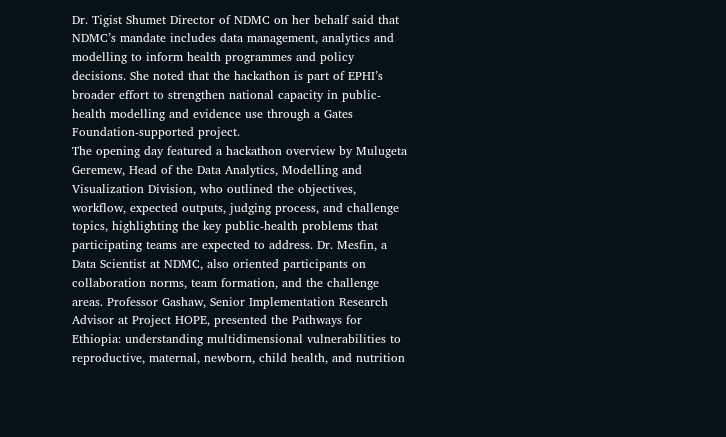Dr. Tigist Shumet Director of NDMC on her behalf said that NDMC’s mandate includes data management, analytics and modelling to inform health programmes and policy decisions. She noted that the hackathon is part of EPHI’s broader effort to strengthen national capacity in public-health modelling and evidence use through a Gates Foundation-supported project.
The opening day featured a hackathon overview by Mulugeta Geremew, Head of the Data Analytics, Modelling and Visualization Division, who outlined the objectives, workflow, expected outputs, judging process, and challenge topics, highlighting the key public-health problems that participating teams are expected to address. Dr. Mesfin, a Data Scientist at NDMC, also oriented participants on collaboration norms, team formation, and the challenge areas. Professor Gashaw, Senior Implementation Research Advisor at Project HOPE, presented the Pathways for Ethiopia: understanding multidimensional vulnerabilities to reproductive, maternal, newborn, child health, and nutrition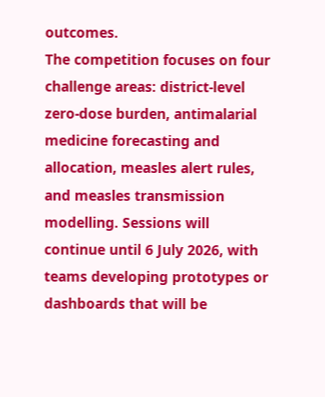outcomes.
The competition focuses on four challenge areas: district-level zero-dose burden, antimalarial medicine forecasting and allocation, measles alert rules, and measles transmission modelling. Sessions will continue until 6 July 2026, with teams developing prototypes or dashboards that will be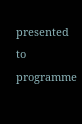presented to programme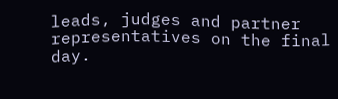leads, judges and partner representatives on the final day.